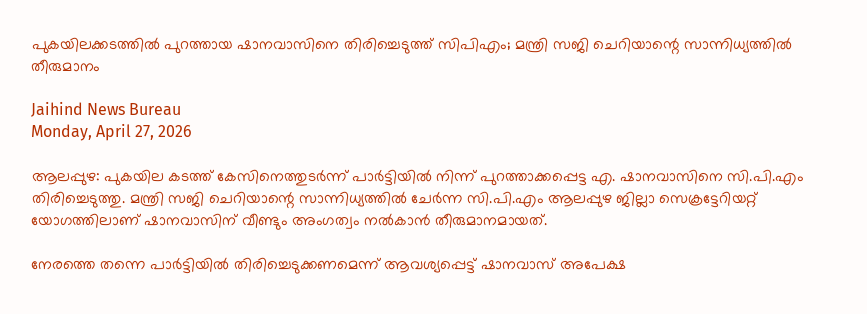പുകയിലക്കടത്തില്‍ പുറത്തായ ഷാനവാസിനെ തിരിച്ചെടുത്ത് സിപിഎം; മന്ത്രി സജി ചെറിയാന്റെ സാന്നിധ്യത്തില്‍ തീരുമാനം

Jaihind News Bureau
Monday, April 27, 2026

ആലപ്പുഴ: പുകയില കടത്ത് കേസിനെത്തുടര്‍ന്ന് പാര്‍ട്ടിയില്‍ നിന്ന് പുറത്താക്കപ്പെട്ട എ. ഷാനവാസിനെ സി.പി.എം തിരിച്ചെടുത്തു. മന്ത്രി സജി ചെറിയാന്റെ സാന്നിധ്യത്തില്‍ ചേര്‍ന്ന സി.പി.എം ആലപ്പുഴ ജില്ലാ സെക്രട്ടേറിയറ്റ് യോഗത്തിലാണ് ഷാനവാസിന് വീണ്ടും അംഗത്വം നല്‍കാന്‍ തീരുമാനമായത്.

നേരത്തെ തന്നെ പാര്‍ട്ടിയില്‍ തിരിച്ചെടുക്കണമെന്ന് ആവശ്യപ്പെട്ട് ഷാനവാസ് അപേക്ഷ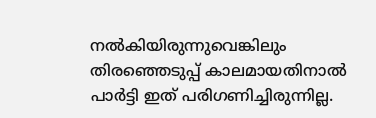നല്‍കിയിരുന്നുവെങ്കിലും തിരഞ്ഞെടുപ്പ് കാലമായതിനാല്‍ പാര്‍ട്ടി ഇത് പരിഗണിച്ചിരുന്നില്ല.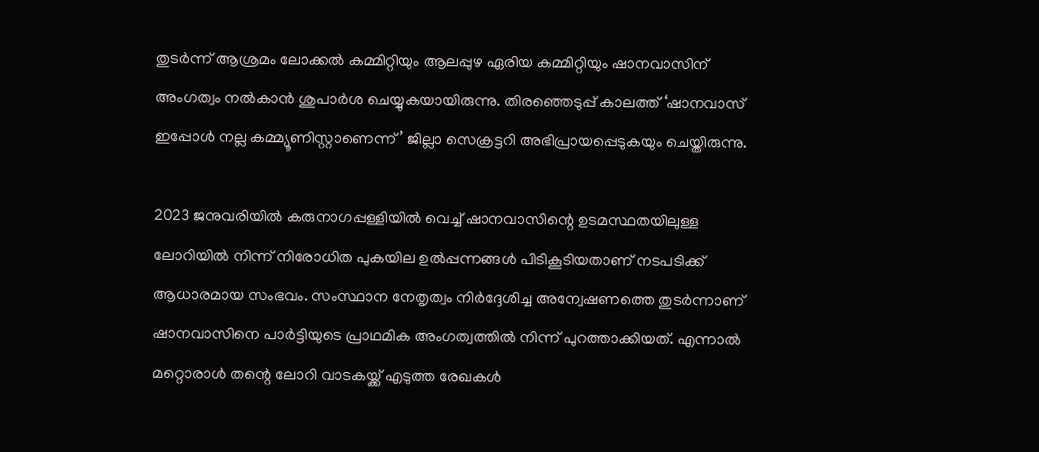തുടര്‍ന്ന് ആശ്രമം ലോക്കല്‍ കമ്മിറ്റിയും ആലപ്പുഴ ഏരിയ കമ്മിറ്റിയും ഷാനവാസിന് അംഗത്വം നല്‍കാന്‍ ശുപാര്‍ശ ചെയ്യുകയായിരുന്നു. തിരഞ്ഞെടുപ്പ് കാലത്ത് ‘ഷാനവാസ് ഇപ്പോള്‍ നല്ല കമ്മ്യൂണിസ്റ്റാണെന്ന്’ ജില്ലാ സെക്രട്ടറി അഭിപ്രായപ്പെടുകയും ചെയ്തിരുന്നു.

2023 ജനുവരിയില്‍ കരുനാഗപ്പള്ളിയില്‍ വെച്ച് ഷാനവാസിന്റെ ഉടമസ്ഥതയിലുള്ള ലോറിയില്‍ നിന്ന് നിരോധിത പുകയില ഉല്‍പ്പന്നങ്ങള്‍ പിടികൂടിയതാണ് നടപടിക്ക് ആധാരമായ സംഭവം. സംസ്ഥാന നേതൃത്വം നിര്‍ദ്ദേശിച്ച അന്വേഷണത്തെ തുടര്‍ന്നാണ് ഷാനവാസിനെ പാര്‍ട്ടിയുടെ പ്രാഥമിക അംഗത്വത്തില്‍ നിന്ന് പുറത്താക്കിയത്. എന്നാല്‍ മറ്റൊരാള്‍ തന്റെ ലോറി വാടകയ്ക്ക് എടുത്ത രേഖകള്‍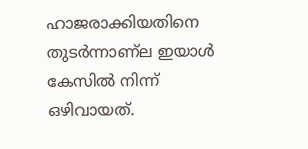ഹാജരാക്കിയതിനെ തുടര്‍ന്നാണ്‌ല ഇയാള്‍ കേസില്‍ നിന്ന് ഒഴിവായത്.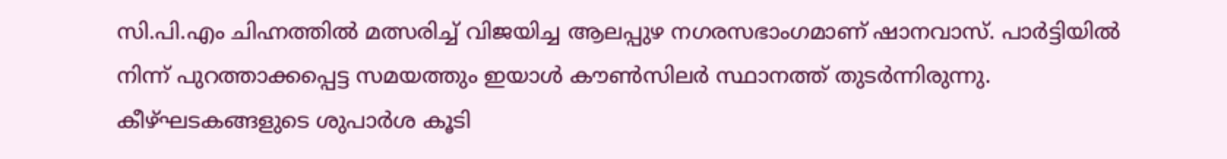സി.പി.എം ചിഹ്നത്തില്‍ മത്സരിച്ച് വിജയിച്ച ആലപ്പുഴ നഗരസഭാംഗമാണ് ഷാനവാസ്. പാര്‍ട്ടിയില്‍ നിന്ന് പുറത്താക്കപ്പെട്ട സമയത്തും ഇയാള്‍ കൗണ്‍സിലര്‍ സ്ഥാനത്ത് തുടര്‍ന്നിരുന്നു. കീഴ്ഘടകങ്ങളുടെ ശുപാര്‍ശ കൂടി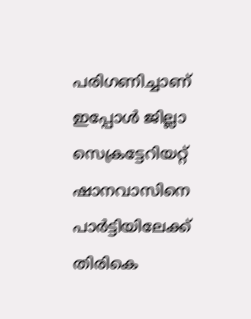പരിഗണിച്ചാണ് ഇപ്പോള്‍ ജില്ലാ സെക്രട്ടേറിയറ്റ് ഷാനവാസിനെ പാര്‍ട്ടിയിലേക്ക് തിരികെ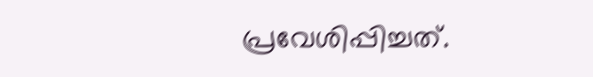പ്രവേശിപ്പിച്ചത്.